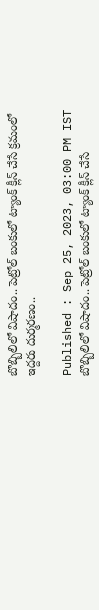బొబ్బిలిలో విషాదం.. పెట్రోల్ బంకులో ట్యాంక్ క్లీన్ చేసే క్రమంలో ఇద్దరు దుర్మరణం..

Published : Sep 25, 2023, 03:00 PM IST
బొబ్బిలిలో విషాదం.. పెట్రోల్ బంకులో ట్యాంక్ క్లీన్ చేసే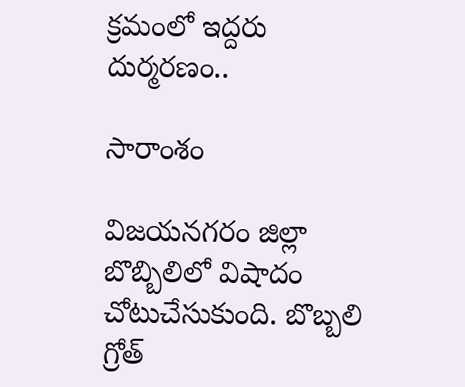క్రమంలో ఇద్దరు దుర్మరణం..

సారాంశం

విజయనగరం జిల్లా బొబ్బిలి‌లో విషాదం చోటుచేసుకుంది. బొబ్బలి గ్రోత్‌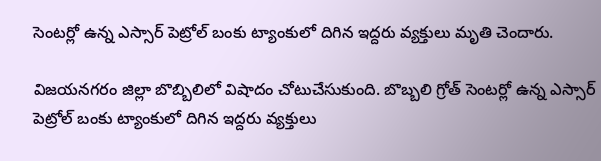సెంటర్లో ఉన్న ఎస్సార్ పెట్రోల్‌ బంకు ట్యాంకులో దిగిన ఇద్దరు వ్యక్తులు మృతి చెందారు.

విజయనగరం జిల్లా బొబ్బిలి‌లో విషాదం చోటుచేసుకుంది. బొబ్బలి గ్రోత్‌ సెంటర్లో ఉన్న ఎస్సార్ పెట్రోల్‌ బంకు ట్యాంకులో దిగిన ఇద్దరు వ్యక్తులు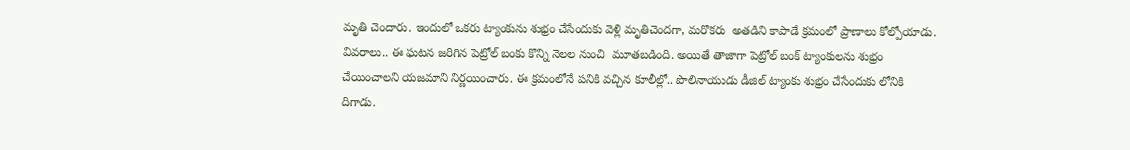మృతి చెందారు. ఇందులో ఒకరు ట్యాంకును శుభ్రం చేసేందుకు వెళ్లి మృతిచెందగా, మరొకరు  అతడిని కాపాడే క్రమంలో ప్రాణాలు కోల్పోయాడు. వివరాలు.. ఈ ఘటన జరిగిన పెట్రోల్ బంకు కొన్ని నెలల నుంచి  మూతబడింది. అయితే తాజాగా పెట్రోల్ బంక్ ట్యాంకులను శుభ్రం చేయించాలని యజమాని నిర్ణయించారు. ఈ క్రమంలోనే పనికి వచ్చిన కూలీల్లో.. పొలినాయుడు డీజిల్‌ ట్యాంకు శుభ్రం చేసేందుకు లోనికి దిగాడు.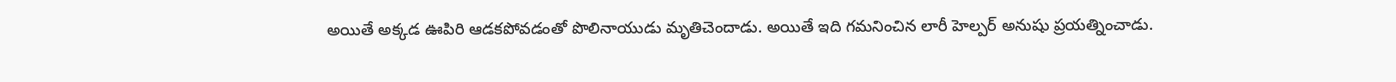అయితే అక్కడ ఊపిరి ఆడకపోవడంతో పొలినాయుడు మృతిచెందాడు. అయితే ఇది గమనించిన లారీ హెల్పర్ అనుషు ప్రయత్నించాడు.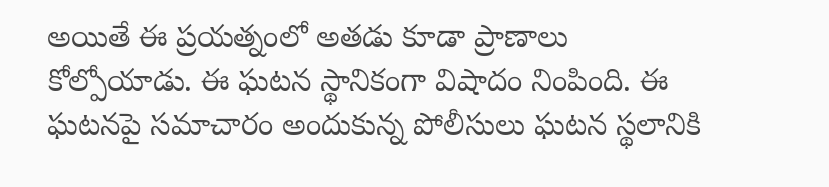అయితే ఈ ప్రయత్నంలో అతడు కూడా ప్రాణాలు కోల్పోయాడు. ఈ ఘటన స్థానికంగా విషాదం నింపింది. ఈ ఘటనపై సమాచారం అందుకున్న పోలీసులు ఘటన స్థలానికి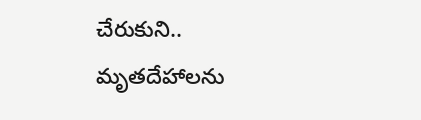చేరుకుని.. మృతదేహాలను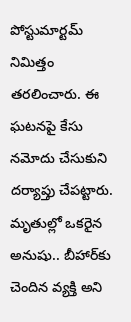పోస్టుమార్టమ్ నిమిత్తం తరలించారు. ఈ ఘటనపై కేసు నమోదు చేసుకుని దర్యాప్తు చేపట్టారు. మృతుల్లో ఒకరైన అనుషు.. బీహార్‌కు చెందిన వ్యక్తి అని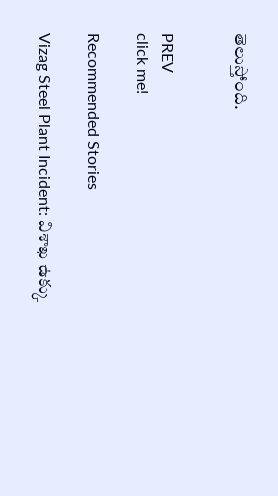తెలుస్తోంది.


PREV
click me!

Recommended Stories

Vizag Steel Plant Incident: విశాఖ ఉక్కు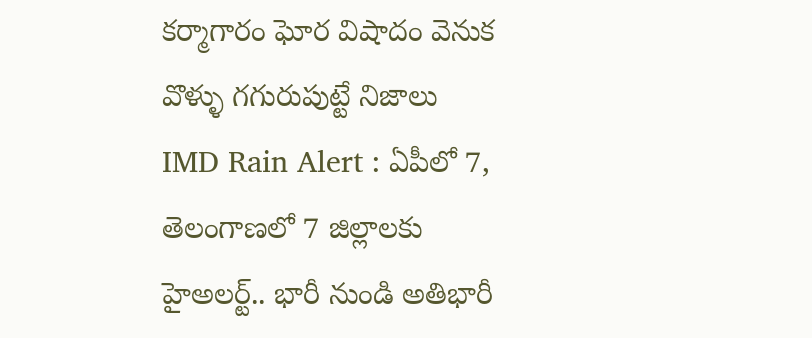కర్మాగారం ఘోర విషాదం వెనుక వొళ్ళు గగురుపుట్టే నిజాలు
IMD Rain Alert : ఏపీలో 7, తెలంగాణలో 7 జిల్లాలకు హైఅలర్ట్.. భారీ నుండి అతిభారీ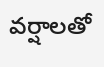వర్షాలతో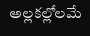అల్లకల్లోలమే